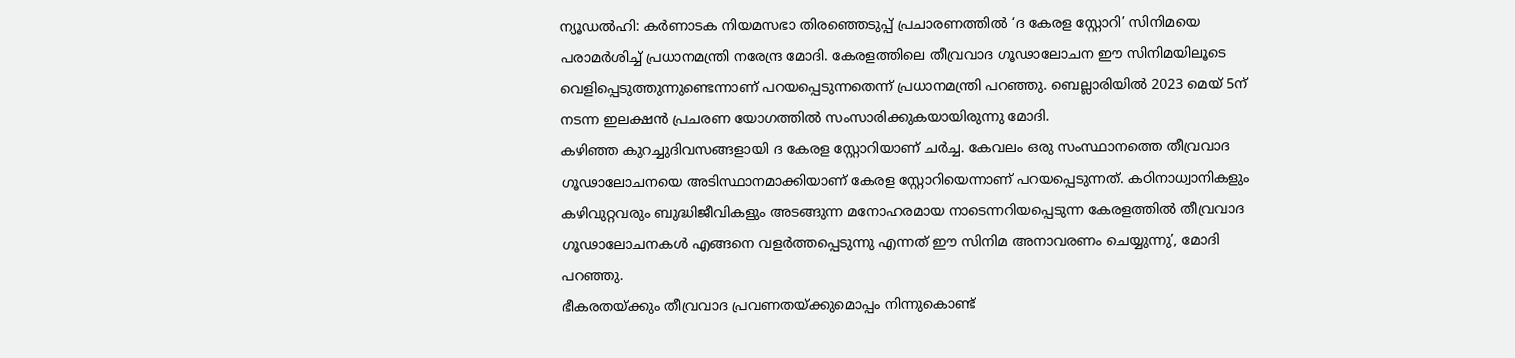ന്യൂഡൽഹി: കർണാടക നിയമസഭാ തിരഞ്ഞെടുപ്പ് പ്രചാരണത്തിൽ ‘ദ കേരള സ്റ്റോറി’ സിനിമയെ പരാമർശിച്ച് പ്രധാനമന്ത്രി നരേന്ദ്ര മോദി. കേരളത്തിലെ തീവ്രവാദ ഗൂഢാലോചന ഈ സിനിമയിലൂടെ വെളിപ്പെടുത്തുന്നുണ്ടെന്നാണ് പറയപ്പെടുന്നതെന്ന് പ്രധാനമന്ത്രി പറഞ്ഞു. ബെല്ലാരിയിൽ 2023 മെയ് 5ന് നടന്ന ഇലക്ഷൻ പ്രചരണ യോഗത്തിൽ സംസാരിക്കുകയായിരുന്നു മോദി.
കഴിഞ്ഞ കുറച്ചുദിവസങ്ങളായി ദ കേരള സ്റ്റോറിയാണ് ചർച്ച. കേവലം ഒരു സംസ്ഥാനത്തെ തീവ്രവാദ ഗൂഢാലോചനയെ അടിസ്ഥാനമാക്കിയാണ് കേരള സ്റ്റോറിയെന്നാണ് പറയപ്പെടുന്നത്. കഠിനാധ്വാനികളും കഴിവുറ്റവരും ബുദ്ധിജീവികളും അടങ്ങുന്ന മനോഹരമായ നാടെന്നറിയപ്പെടുന്ന കേരളത്തിൽ തീവ്രവാദ ഗൂഢാലോചനകൾ എങ്ങനെ വളർത്തപ്പെടുന്നു എന്നത് ഈ സിനിമ അനാവരണം ചെയ്യുന്നു’, മോദി പറഞ്ഞു.
ഭീകരതയ്ക്കും തീവ്രവാദ പ്രവണതയ്ക്കുമൊപ്പം നിന്നുകൊണ്ട്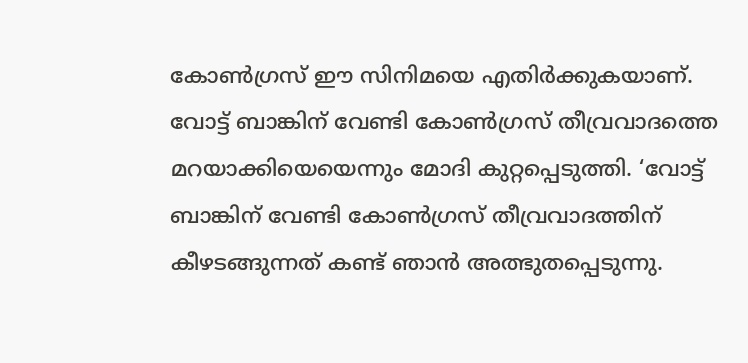കോൺഗ്രസ് ഈ സിനിമയെ എതിർക്കുകയാണ്. വോട്ട് ബാങ്കിന് വേണ്ടി കോൺഗ്രസ് തീവ്രവാദത്തെ മറയാക്കിയെയെന്നും മോദി കുറ്റപ്പെടുത്തി. ‘വോട്ട് ബാങ്കിന് വേണ്ടി കോൺഗ്രസ് തീവ്രവാദത്തിന് കീഴടങ്ങുന്നത് കണ്ട് ഞാൻ അത്ഭുതപ്പെടുന്നു.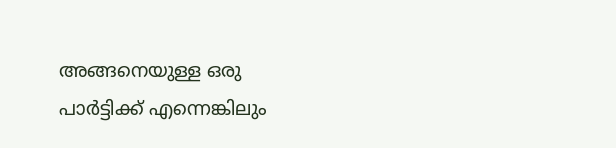അങ്ങനെയുള്ള ഒരു പാർട്ടിക്ക് എന്നെങ്കിലും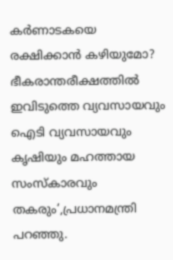കർണാടകയെ രക്ഷിക്കാൻ കഴിയുമോ? ഭീകരാന്തരീക്ഷത്തിൽ ഇവിടുത്തെ വ്യവസായവും ഐടി വ്യവസായവും കൃഷിയും മഹത്തായ സംസ്കാരവും തകരും’,പ്രധാനമന്ത്രി പറഞ്ഞു.